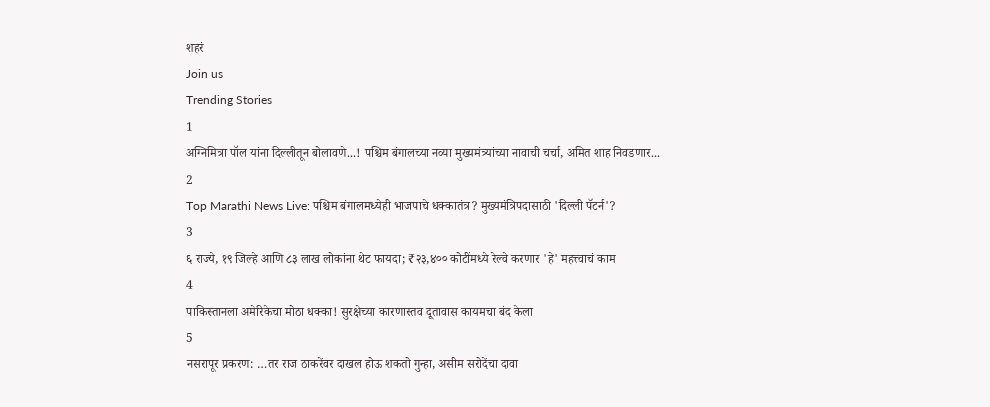शहरं
Join us
Trending Stories
1
अग्निमित्रा पॉल यांना दिल्लीतून बोलावणे...! पश्चिम बंगालच्या नव्या मुख्यमंत्र्यांच्या नावाची चर्चा, अमित शाह निवडणार...
2
Top Marathi News Live: पश्चिम बंगालमध्येही भाजपाचे धक्कातंत्र? मुख्यमंत्रिपदासाठी 'दिल्ली पॅटर्न'?
3
६ राज्ये, १९ जिल्हे आणि ८३ लाख लोकांना थेट फायदा; ₹२३,४०० कोटींमध्ये रेल्वे करणार 'हे' महत्त्वाचं काम
4
पाकिस्तानला अमेरिकेचा मोठा धक्का! सुरक्षेच्या कारणास्तव दूतावास कायमचा बंद केला
5
नसरापूर प्रकरण: …तर राज ठाकरेंवर दाखल होऊ शकतो गुन्हा, असीम सरोदेंचा दावा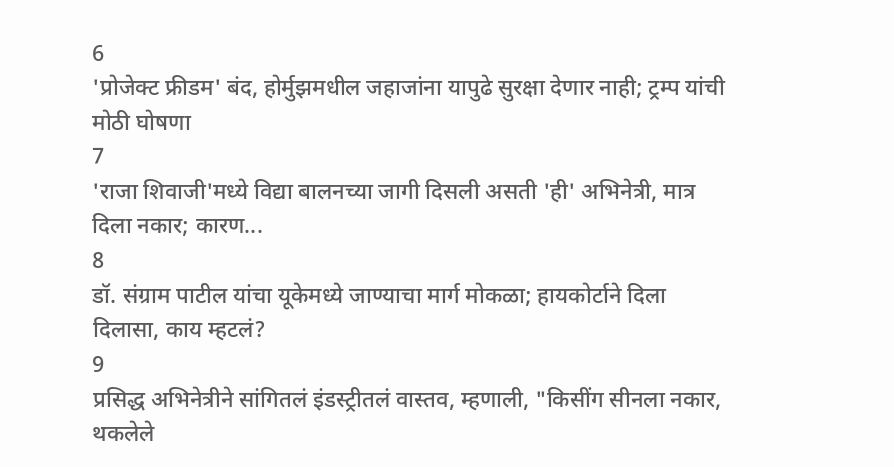6
'प्रोजेक्ट फ्रीडम' बंद, होर्मुझमधील जहाजांना यापुढे सुरक्षा देणार नाही; ट्रम्प यांची मोठी घोषणा
7
'राजा शिवाजी'मध्ये विद्या बालनच्या जागी दिसली असती 'ही' अभिनेत्री, मात्र दिला नकार; कारण...
8
डॉ. संग्राम पाटील यांचा यूकेमध्ये जाण्याचा मार्ग मोकळा; हायकोर्टाने दिला दिलासा, काय म्हटलं?
9
प्रसिद्ध अभिनेत्रीने सांगितलं इंडस्ट्रीतलं वास्तव, म्हणाली, "किसींग सीनला नकार, थकलेले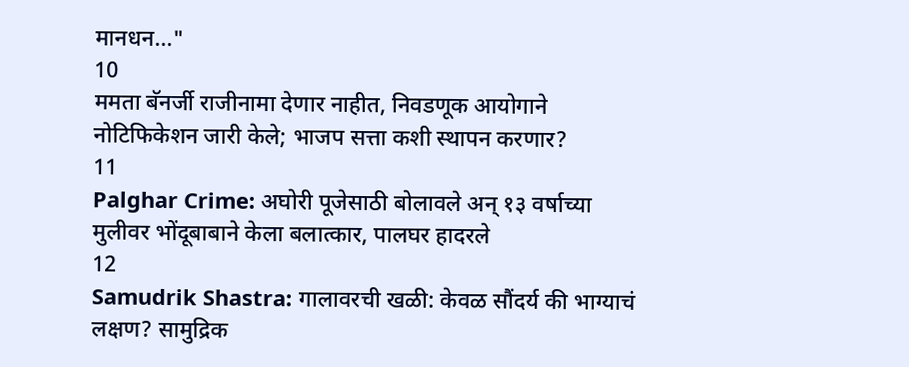मानधन..."
10
ममता बॅनर्जी राजीनामा देणार नाहीत, निवडणूक आयोगाने नोटिफिकेशन जारी केले; भाजप सत्ता कशी स्थापन करणार?
11
Palghar Crime: अघोरी पूजेसाठी बोलावले अन् १३ वर्षाच्या मुलीवर भोंदूबाबाने केला बलात्कार, पालघर हादरले
12
Samudrik Shastra: गालावरची खळी: केवळ सौंदर्य की भाग्याचं लक्षण? सामुद्रिक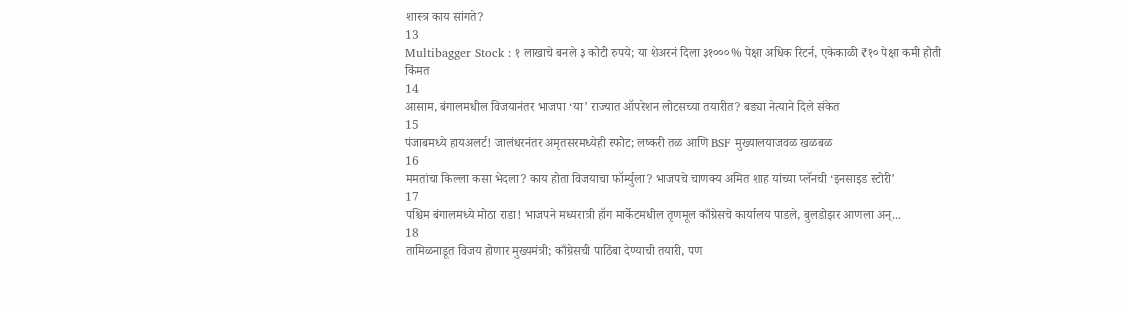शास्त्र काय सांगते?
13
Multibagger Stock : १ लाखाचे बनले ३ कोटी रुपये; या शेअरनं दिला ३१०००% पेक्षा अधिक रिटर्न, एकेकाळी ₹१० पेक्षा कमी होती किंमत
14
आसाम, बंगालमधील विजयानंतर भाजपा ‘या’ राज्यात ऑपरेशन लोटसच्या तयारीत? बड्या नेत्याने दिले संकेत
15
पंजाबमध्ये हायअलर्ट! जालंधरनंतर अमृतसरमध्येही स्फोट; लष्करी तळ आणि BSF मुख्यालयाजवळ खळबळ
16
ममतांचा किल्ला कसा भेदला? काय होता विजयाचा फॉर्म्युला? भाजपचे चाणक्य अमित शाह यांच्या प्लॅनची ‘इनसाइड स्टोरी’
17
पश्चिम बंगालमध्ये मोठा राडा! भाजपने मध्यरात्री हॉग मार्केटमधील तृणमूल काँग्रेसचे कार्यालय पाडले, बुलडोझर आणला अन्...
18
तामिळनाडूत विजय होणार मुख्यमंत्री; काँग्रेसची पाठिंबा देण्याची तयारी, पण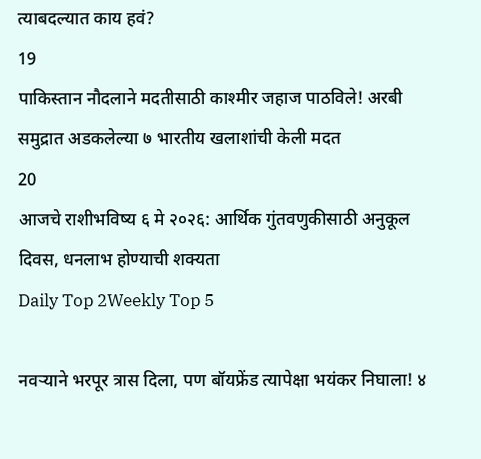त्याबदल्यात काय हवं?
19
पाकिस्तान नौदलाने मदतीसाठी काश्मीर जहाज पाठविले! अरबी समुद्रात अडकलेल्या ७ भारतीय खलाशांची केली मदत
20
आजचे राशीभविष्य ६ मे २०२६: आर्थिक गुंतवणुकीसाठी अनुकूल दिवस, धनलाभ होण्याची शक्यता
Daily Top 2Weekly Top 5

नवऱ्याने भरपूर त्रास दिला, पण बॉयफ्रेंड त्यापेक्षा भयंकर निघाला! ४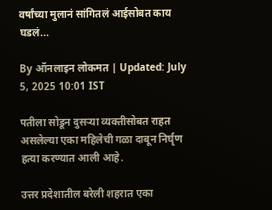वर्षांच्या मुलानं सांगितलं आईसोबत काय घडलं...

By ऑनलाइन लोकमत | Updated: July 5, 2025 10:01 IST

पतीला सोडून दुसऱ्या व्यक्तीसोबत राहत असलेल्या एका महिलेची गळा दाबून निर्घृण हत्या करण्यात आली आहे.

उत्तर प्रदेशातील बरेली शहरात एका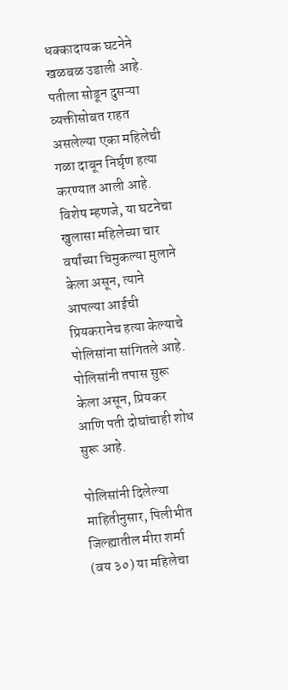धक्कादायक घटनेने खळबळ उडाली आहे. पतीला सोडून दुसऱ्या व्यक्तीसोबत राहत असलेल्या एका महिलेची गळा दाबून निर्घृण हत्या करण्यात आली आहे. विशेष म्हणजे, या घटनेचा खुलासा महिलेच्या चार वर्षांच्या चिमुकल्या मुलाने केला असून, त्याने आपल्या आईची प्रियकरानेच हत्या केल्याचे पोलिसांना सांगितले आहे. पोलिसांनी तपास सुरू केला असून, प्रियकर आणि पती दोघांचाही शोध सुरू आहे.

पोलिसांनी दिलेल्या माहितीनुसार, पिलीभीत जिल्ह्यातील मीरा शर्मा (वय ३०) या महिलेचा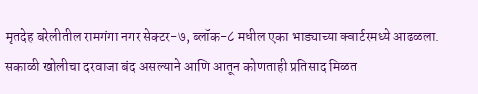मृतदेह बरेलीतील रामगंगा नगर सेक्टर-७, ब्लॉक-८ मधील एका भाड्याच्या क्वार्टरमध्ये आढळला. सकाळी खोलीचा दरवाजा बंद असल्याने आणि आतून कोणताही प्रतिसाद मिळत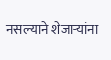नसल्याने शेजाऱ्यांना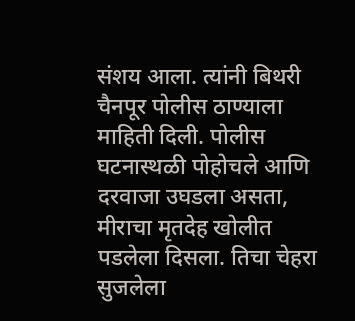संशय आला. त्यांनी बिथरी चैनपूर पोलीस ठाण्याला माहिती दिली. पोलीस घटनास्थळी पोहोचले आणि दरवाजा उघडला असता, मीराचा मृतदेह खोलीत पडलेला दिसला. तिचा चेहरा सुजलेला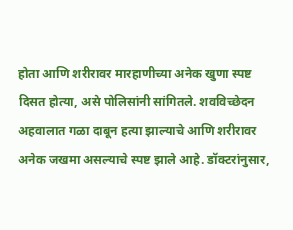होता आणि शरीरावर मारहाणीच्या अनेक खुणा स्पष्ट दिसत होत्या, असे पोलिसांनी सांगितले. शवविच्छेदन अहवालात गळा दाबून हत्या झाल्याचे आणि शरीरावर अनेक जखमा असल्याचे स्पष्ट झाले आहे. डॉक्टरांनुसार,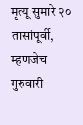मृत्यू सुमारे २० तासांपूर्वी, म्हणजेच गुरुवारी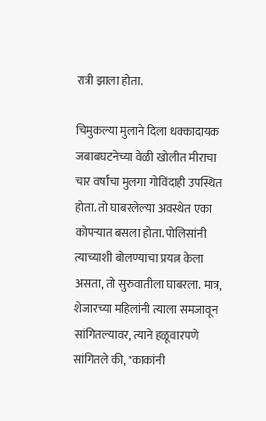रात्री झाला होता.

चिमुकल्या मुलाने दिला धक्कादायक जबाबघटनेच्या वेळी खोलीत मीराचा चार वर्षांचा मुलगा गोविंदाही उपस्थित होता. तो घाबरलेल्या अवस्थेत एका कोपऱ्यात बसला होता. पोलिसांनी त्याच्याशी बोलण्याचा प्रयत्न केला असता, तो सुरुवातीला घाबरला. मात्र, शेजारच्या महिलांनी त्याला समजावून सांगितल्यावर, त्याने हळूवारपणे सांगितले की, "काकांनी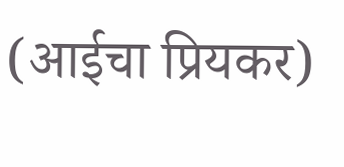(आईचा प्रियकर)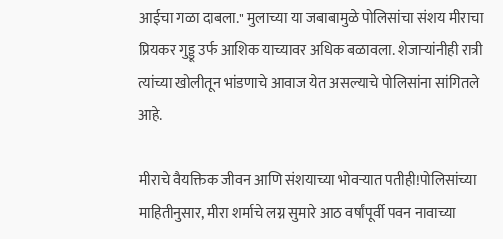आईचा गळा दाबला." मुलाच्या या जबाबामुळे पोलिसांचा संशय मीराचा प्रियकर गुड्डू उर्फ आशिक याच्यावर अधिक बळावला. शेजाऱ्यांनीही रात्री त्यांच्या खोलीतून भांडणाचे आवाज येत असल्याचे पोलिसांना सांगितले आहे.

मीराचे वैयक्तिक जीवन आणि संशयाच्या भोवऱ्यात पतीही!पोलिसांच्या माहितीनुसार, मीरा शर्माचे लग्न सुमारे आठ वर्षांपूर्वी पवन नावाच्या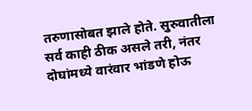तरुणासोबत झाले होते. सुरुवातीला सर्व काही ठीक असले तरी, नंतर दोघांमध्ये वारंवार भांडणे होऊ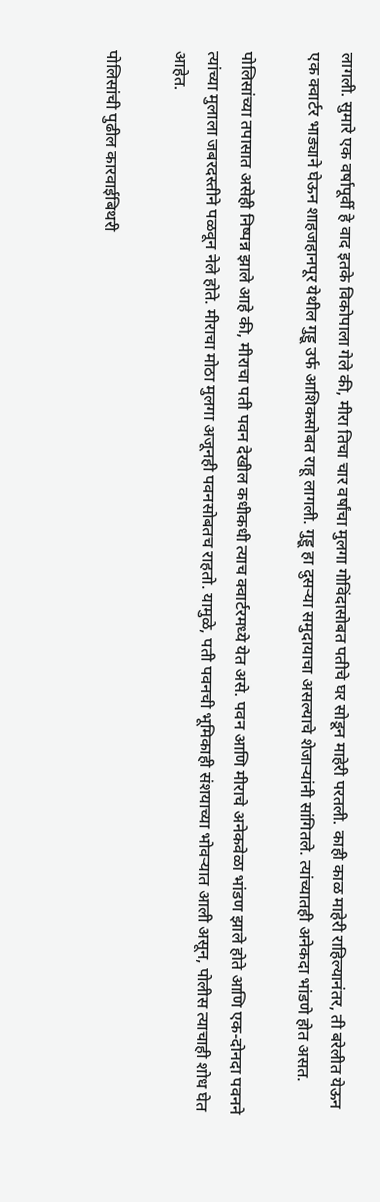लागली. सुमारे एक वर्षापूर्वी हे वाद इतके विकोपाला गेले की, मीरा तिचा चार वर्षांचा मुलगा गोविंदासोबत पतीचे घर सोडून माहेरी परतली. काही काळ माहेरी राहिल्यानंतर, ती बरेलीत येऊन एक क्वार्टर भाड्याने घेऊन शाहजहानपूर येथील गुड्डू उर्फ आशिकसोबत राहू लागली. गुड्डू हा दुसऱ्या समुदायाचा असल्याचे शेजाऱ्यांनी सांगितले. त्यांच्यातही अनेकदा भांडणे होत असत.

पोलिसांच्या तपासात असेही निष्पन्न झाले आहे की, मीराचा पती पवन देखील कधीकधी त्याच क्वार्टरमध्ये येत असे. पवन आणि मीराचे अनेकवेळा भांडण झाले होते आणि एक-दोनदा पवनने त्यांच्या मुलाला जबरदस्तीने पळवून नेले होते. मीराचा मोठा मुलगा अजूनही पवनसोबतच राहतो. यामुळे, पती पवनची भूमिकाही संशयाच्या भोवऱ्यात आली असून, पोलीस त्याचाही शोध घेत आहेत.

पोलिसांची पुढील कारवाईबिथरी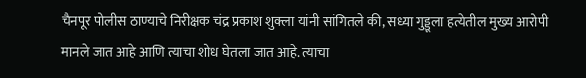चैनपूर पोलीस ठाण्याचे निरीक्षक चंद्र प्रकाश शुक्ला यांनी सांगितले की, सध्या गुड्डूला हत्येतील मुख्य आरोपी मानले जात आहे आणि त्याचा शोध घेतला जात आहे. त्याचा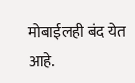मोबाईलही बंद येत आहे.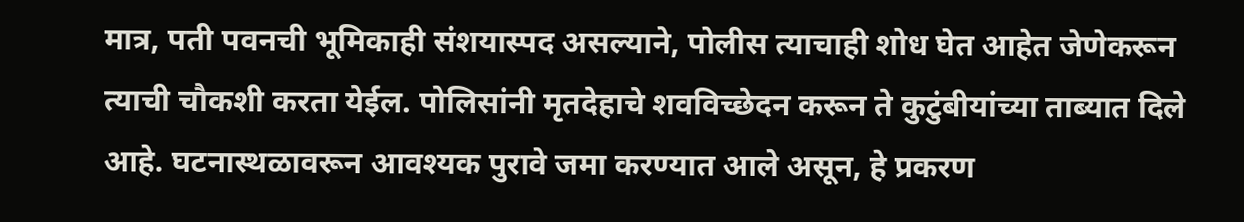मात्र, पती पवनची भूमिकाही संशयास्पद असल्याने, पोलीस त्याचाही शोध घेत आहेत जेणेकरून त्याची चौकशी करता येईल. पोलिसांनी मृतदेहाचे शवविच्छेदन करून ते कुटुंबीयांच्या ताब्यात दिले आहे. घटनास्थळावरून आवश्यक पुरावे जमा करण्यात आले असून, हे प्रकरण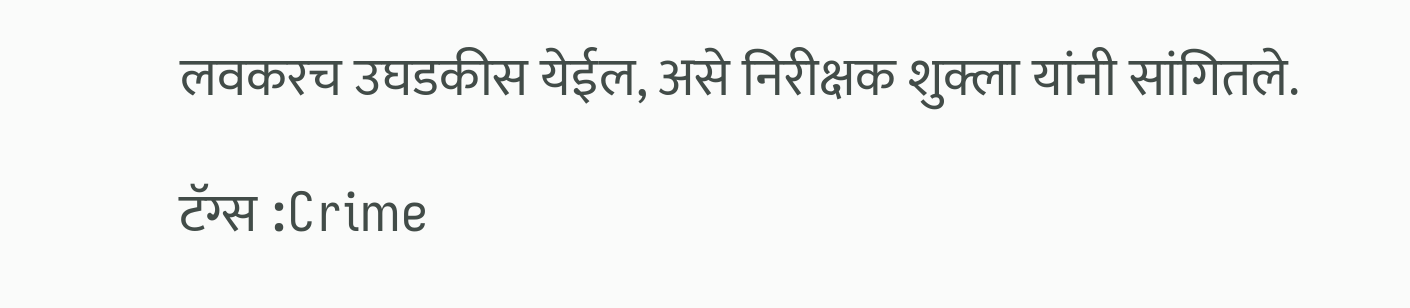लवकरच उघडकीस येईल, असे निरीक्षक शुक्ला यांनी सांगितले.

टॅग्स :Crime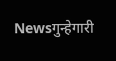Newsगुन्हेगारी